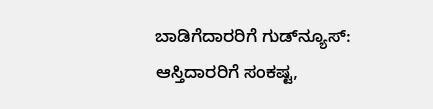ಬಾಡಿಗೆದಾರರಿಗೆ ಗುಡ್‌ನ್ಯೂಸ್: ಆಸ್ತಿದಾರರಿಗೆ ಸಂಕಷ್ಟ,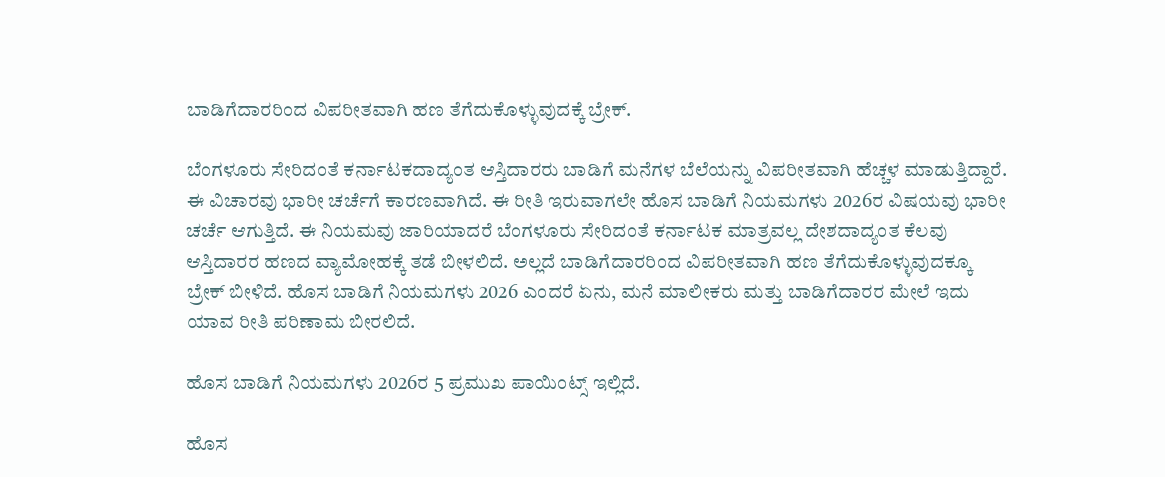ಬಾಡಿಗೆದಾರರಿಂದ ವಿಪರೀತವಾಗಿ ಹಣ ತೆಗೆದುಕೊಳ್ಳುವುದಕ್ಕೆ ಬ್ರೇಕ್.

ಬೆಂಗಳೂರು ಸೇರಿದಂತೆ ಕರ್ನಾಟಕದಾದ್ಯಂತ ಆಸ್ತಿದಾರರು ಬಾಡಿಗೆ ಮನೆಗಳ ಬೆಲೆಯನ್ನು ವಿಪರೀತವಾಗಿ ಹೆಚ್ಚಳ ಮಾಡುತ್ತಿದ್ದಾರೆ. ಈ ವಿಚಾರವು ಭಾರೀ ಚರ್ಚೆಗೆ ಕಾರಣವಾಗಿದೆ. ಈ ರೀತಿ ಇರುವಾಗಲೇ ಹೊಸ ಬಾಡಿಗೆ ನಿಯಮಗಳು 2026ರ ವಿಷಯವು ಭಾರೀ ಚರ್ಚೆ ಆಗುತ್ತಿದೆ. ಈ ನಿಯಮವು ಜಾರಿಯಾದರೆ ಬೆಂಗಳೂರು ಸೇರಿದಂತೆ ಕರ್ನಾಟಕ ಮಾತ್ರವಲ್ಲ ದೇಶದಾದ್ಯಂತ ಕೆಲವು ಆಸ್ತಿದಾರರ ಹಣದ ವ್ಯಾಮೋಹಕ್ಕೆ ತಡೆ ಬೀಳಲಿದೆ. ಅಲ್ಲದೆ ಬಾಡಿಗೆದಾರರಿಂದ ವಿಪರೀತವಾಗಿ ಹಣ ತೆಗೆದುಕೊಳ್ಳುವುದಕ್ಕೂ ಬ್ರೇಕ್ ಬೀಳಿದೆ. ಹೊಸ ಬಾಡಿಗೆ ನಿಯಮಗಳು 2026 ಎಂದರೆ ಏನು, ಮನೆ ಮಾಲೀಕರು ಮತ್ತು ಬಾಡಿಗೆದಾರರ ಮೇಲೆ ಇದು ಯಾವ ರೀತಿ ಪರಿಣಾಮ ಬೀರಲಿದೆ.

ಹೊಸ ಬಾಡಿಗೆ ನಿಯಮಗಳು 2026ರ 5 ಪ್ರಮುಖ ಪಾಯಿಂಟ್ಸ್‌ ಇಲ್ಲಿದೆ.

ಹೊಸ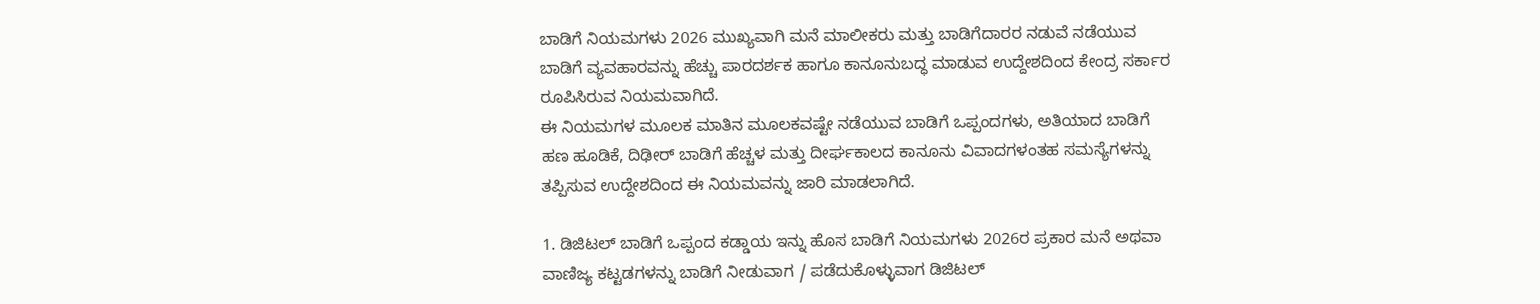ಬಾಡಿಗೆ ನಿಯಮಗಳು 2026 ಮುಖ್ಯವಾಗಿ ಮನೆ ಮಾಲೀಕರು ಮತ್ತು ಬಾಡಿಗೆದಾರರ ನಡುವೆ ನಡೆಯುವ ಬಾಡಿಗೆ ವ್ಯವಹಾರವನ್ನು ಹೆಚ್ಚು ಪಾರದರ್ಶಕ ಹಾಗೂ ಕಾನೂನುಬದ್ಧ ಮಾಡುವ ಉದ್ದೇಶದಿಂದ ಕೇಂದ್ರ ಸರ್ಕಾರ ರೂಪಿಸಿರುವ ನಿಯಮವಾಗಿದೆ.
ಈ ನಿಯಮಗಳ ಮೂಲಕ ಮಾತಿನ ಮೂಲಕವಷ್ಟೇ ನಡೆಯುವ ಬಾಡಿಗೆ ಒಪ್ಪಂದಗಳು, ಅತಿಯಾದ ಬಾಡಿಗೆ ಹಣ ಹೂಡಿಕೆ, ದಿಢೀರ್ ಬಾಡಿಗೆ ಹೆಚ್ಚಳ ಮತ್ತು ದೀರ್ಘಕಾಲದ ಕಾನೂನು ವಿವಾದಗಳಂತಹ ಸಮಸ್ಯೆಗಳನ್ನು ತಪ್ಪಿಸುವ ಉದ್ದೇಶದಿಂದ ಈ ನಿಯಮವನ್ನು ಜಾರಿ ಮಾಡಲಾಗಿದೆ.

1. ಡಿಜಿಟಲ್ ಬಾಡಿಗೆ ಒಪ್ಪಂದ ಕಡ್ಡಾಯ ಇನ್ನು ಹೊಸ ಬಾಡಿಗೆ ನಿಯಮಗಳು 2026ರ ಪ್ರಕಾರ ಮನೆ ಅಥವಾ ವಾಣಿಜ್ಯ ಕಟ್ಟಡಗಳನ್ನು ಬಾಡಿಗೆ ನೀಡುವಾಗ / ಪಡೆದುಕೊಳ್ಳುವಾಗ ಡಿಜಿಟಲ್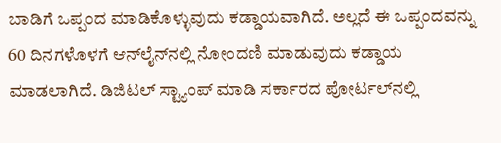ಬಾಡಿಗೆ ಒಪ್ಪಂದ ಮಾಡಿಕೊಳ್ಳುವುದು ಕಡ್ಡಾಯವಾಗಿದೆ. ಅಲ್ಲದೆ ಈ ಒಪ್ಪಂದವನ್ನು 60 ದಿನಗಳೊಳಗೆ ಆನ್‌ಲೈನ್‌ನಲ್ಲಿ ನೋಂದಣಿ ಮಾಡುವುದು ಕಡ್ಡಾಯ ಮಾಡಲಾಗಿದೆ. ಡಿಜಿಟಲ್ ಸ್ಟ್ಯಾಂಪ್ ಮಾಡಿ ಸರ್ಕಾರದ ಪೋರ್ಟಲ್‌ನಲ್ಲಿ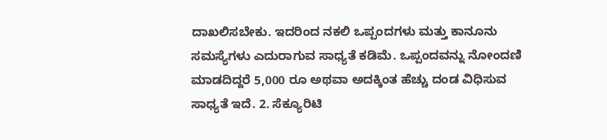ದಾಖಲಿಸಬೇಕು. ಇದರಿಂದ ನಕಲಿ ಒಪ್ಪಂದಗಳು ಮತ್ತು ಕಾನೂನು ಸಮಸ್ಯೆಗಳು ಎದುರಾಗುವ ಸಾಧ್ಯತೆ ಕಡಿಮೆ. ಒಪ್ಪಂದವನ್ನು ನೋಂದಣಿ ಮಾಡದಿದ್ದರೆ 5,000 ರೂ ಅಥವಾ ಅದಕ್ಕಿಂತ ಹೆಚ್ಚು ದಂಡ ವಿಧಿಸುವ ಸಾಧ್ಯತೆ ಇದೆ. 2. ಸೆಕ್ಯೂರಿಟಿ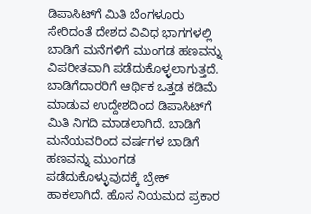ಡಿಪಾಸಿಟ್‌ಗೆ ಮಿತಿ ಬೆಂಗಳೂರು ಸೇರಿದಂತೆ ದೇಶದ ವಿವಿಧ ಭಾಗಗಳಲ್ಲಿ ಬಾಡಿಗೆ ಮನೆಗಳಿಗೆ ಮುಂಗಡ ಹಣವನ್ನು ವಿಪರೀತವಾಗಿ ಪಡೆದುಕೊಳ್ಳಲಾಗುತ್ತದೆ. ಬಾಡಿಗೆದಾರರಿಗೆ ಆರ್ಥಿಕ ಒತ್ತಡ ಕಡಿಮೆ ಮಾಡುವ ಉದ್ದೇಶದಿಂದ ಡಿಪಾಸಿಟ್‌ಗೆ ಮಿತಿ ನಿಗದಿ ಮಾಡಲಾಗಿದೆ. ಬಾಡಿಗೆ ಮನೆಯವರಿಂದ ವರ್ಷಗಳ ಬಾಡಿಗೆ ಹಣವನ್ನು ಮುಂಗಡ ಪಡೆದುಕೊಳ್ಳುವುದಕ್ಕೆ ಬ್ರೇಕ್ ಹಾಕಲಾಗಿದೆ. ಹೊಸ ನಿಯಮದ ಪ್ರಕಾರ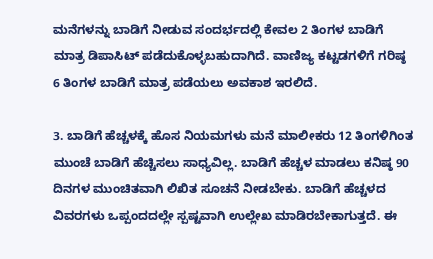ಮನೆಗಳನ್ನು ಬಾಡಿಗೆ ನೀಡುವ ಸಂದರ್ಭದಲ್ಲಿ ಕೇವಲ 2 ತಿಂಗಳ ಬಾಡಿಗೆ ಮಾತ್ರ ಡಿಪಾಸಿಟ್ ಪಡೆದುಕೊಳ್ಳಬಹುದಾಗಿದೆ. ವಾಣಿಜ್ಯ ಕಟ್ಟಡಗಳಿಗೆ ಗರಿಷ್ಠ 6 ತಿಂಗಳ ಬಾಡಿಗೆ ಮಾತ್ರ ಪಡೆಯಲು ಅವಕಾಶ ಇರಲಿದೆ.

3. ಬಾಡಿಗೆ ಹೆಚ್ಚಳಕ್ಕೆ ಹೊಸ ನಿಯಮಗಳು ಮನೆ ಮಾಲೀಕರು 12 ತಿಂಗಳಿಗಿಂತ ಮುಂಚೆ ಬಾಡಿಗೆ ಹೆಚ್ಚಿಸಲು ಸಾಧ್ಯವಿಲ್ಲ. ಬಾಡಿಗೆ ಹೆಚ್ಚಳ ಮಾಡಲು ಕನಿಷ್ಠ 90 ದಿನಗಳ ಮುಂಚಿತವಾಗಿ ಲಿಖಿತ ಸೂಚನೆ ನೀಡಬೇಕು. ಬಾಡಿಗೆ ಹೆಚ್ಚಳದ ವಿವರಗಳು ಒಪ್ಪಂದದಲ್ಲೇ ಸ್ಪಷ್ಟವಾಗಿ ಉಲ್ಲೇಖ ಮಾಡಿರಬೇಕಾಗುತ್ತದೆ. ಈ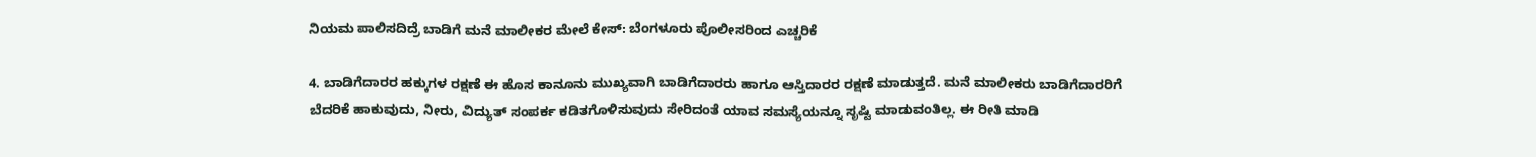ನಿಯಮ ಪಾಲಿಸದಿದ್ರೆ ಬಾಡಿಗೆ ಮನೆ ಮಾಲೀಕರ ಮೇಲೆ ಕೇಸ್‌: ಬೆಂಗಳೂರು ಪೊಲೀಸರಿಂದ ಎಚ್ಚರಿಕೆ

4. ಬಾಡಿಗೆದಾರರ ಹಕ್ಕುಗಳ ರಕ್ಷಣೆ ಈ ಹೊಸ ಕಾನೂನು ಮುಖ್ಯವಾಗಿ ಬಾಡಿಗೆದಾರರು ಹಾಗೂ ಆಸ್ತಿದಾರರ ರಕ್ಷಣೆ ಮಾಡುತ್ತದೆ. ಮನೆ ಮಾಲೀಕರು ಬಾಡಿಗೆದಾರರಿಗೆ ಬೆದರಿಕೆ ಹಾಕುವುದು, ನೀರು, ವಿದ್ಯುತ್ ಸಂಪರ್ಕ ಕಡಿತಗೊಳಿಸುವುದು ಸೇರಿದಂತೆ ಯಾವ ಸಮಸ್ಯೆಯನ್ನೂ ಸೃಷ್ಟಿ ಮಾಡುವಂತಿಲ್ಲ. ಈ ರೀತಿ ಮಾಡಿ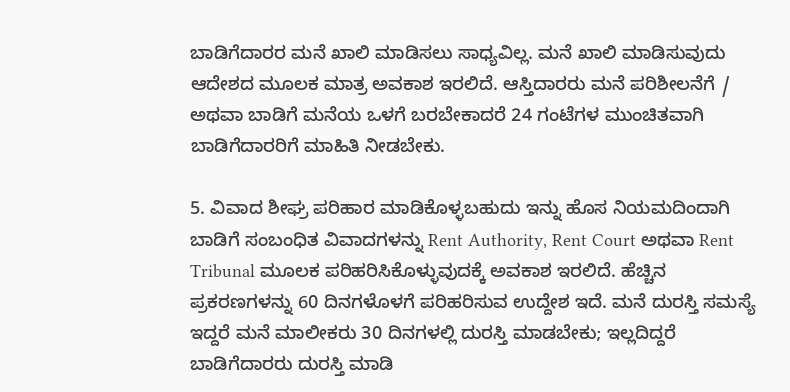ಬಾಡಿಗೆದಾರರ ಮನೆ ಖಾಲಿ ಮಾಡಿಸಲು ಸಾಧ್ಯವಿಲ್ಲ. ಮನೆ ಖಾಲಿ ಮಾಡಿಸುವುದು ಆದೇಶದ ಮೂಲಕ ಮಾತ್ರ ಅವಕಾಶ ಇರಲಿದೆ. ಆಸ್ತಿದಾರರು ಮನೆ ಪರಿಶೀಲನೆಗೆ / ಅಥವಾ ಬಾಡಿಗೆ ಮನೆಯ ಒಳಗೆ ಬರಬೇಕಾದರೆ 24 ಗಂಟೆಗಳ ಮುಂಚಿತವಾಗಿ ಬಾಡಿಗೆದಾರರಿಗೆ ಮಾಹಿತಿ ನೀಡಬೇಕು.

5. ವಿವಾದ ಶೀಘ್ರ ಪರಿಹಾರ ಮಾಡಿಕೊಳ್ಳಬಹುದು ಇನ್ನು ಹೊಸ ನಿಯಮದಿಂದಾಗಿ ಬಾಡಿಗೆ ಸಂಬಂಧಿತ ವಿವಾದಗಳನ್ನು Rent Authority, Rent Court ಅಥವಾ Rent Tribunal ಮೂಲಕ ಪರಿಹರಿಸಿಕೊಳ್ಳುವುದಕ್ಕೆ ಅವಕಾಶ ಇರಲಿದೆ. ಹೆಚ್ಚಿನ ಪ್ರಕರಣಗಳನ್ನು 60 ದಿನಗಳೊಳಗೆ ಪರಿಹರಿಸುವ ಉದ್ದೇಶ ಇದೆ. ಮನೆ ದುರಸ್ತಿ ಸಮಸ್ಯೆ ಇದ್ದರೆ ಮನೆ ಮಾಲೀಕರು 30 ದಿನಗಳಲ್ಲಿ ದುರಸ್ತಿ ಮಾಡಬೇಕು; ಇಲ್ಲದಿದ್ದರೆ ಬಾಡಿಗೆದಾರರು ದುರಸ್ತಿ ಮಾಡಿ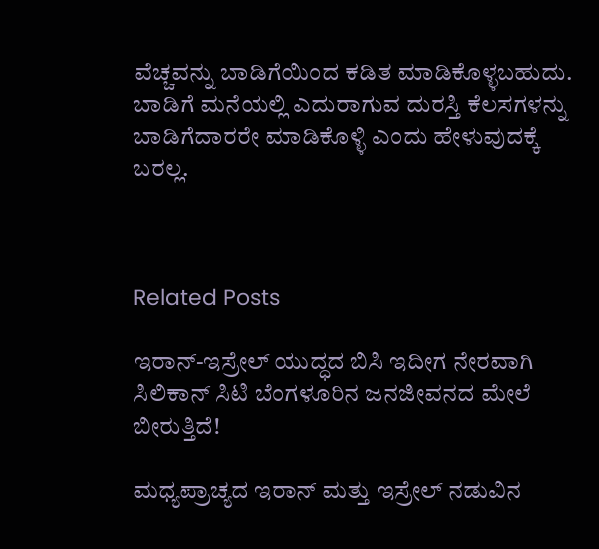ವೆಚ್ಚವನ್ನು ಬಾಡಿಗೆಯಿಂದ ಕಡಿತ ಮಾಡಿಕೊಳ್ಳಬಹುದು. ಬಾಡಿಗೆ ಮನೆಯಲ್ಲಿ ಎದುರಾಗುವ ದುರಸ್ತಿ ಕೆಲಸಗಳನ್ನು ಬಾಡಿಗೆದಾರರೇ ಮಾಡಿಕೊಳ್ಳಿ ಎಂದು ಹೇಳುವುದಕ್ಕೆ ಬರಲ್ಲ.



Related Posts

ಇರಾನ್-ಇಸ್ರೇಲ್ ಯುದ್ಧದ ಬಿಸಿ ಇದೀಗ ನೇರವಾಗಿ ಸಿಲಿಕಾನ್ ಸಿಟಿ ಬೆಂಗಳೂರಿನ ಜನಜೀವನದ ಮೇಲೆ ಬೀರುತ್ತಿದೆ!

ಮಧ್ಯಪ್ರಾಚ್ಯದ ಇರಾನ್ ಮತ್ತು ಇಸ್ರೇಲ್ ನಡುವಿನ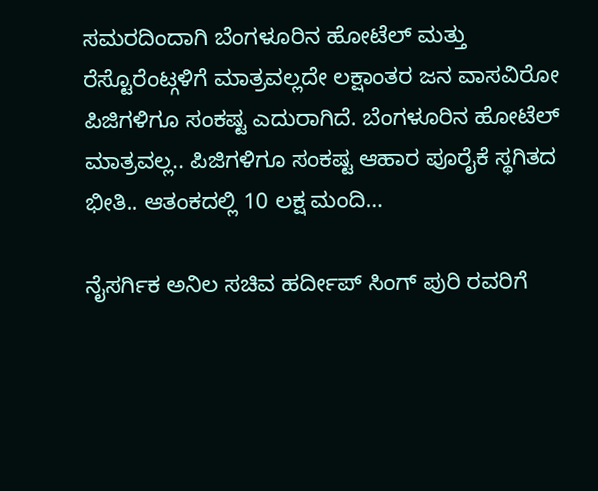ಸಮರದಿಂದಾಗಿ ಬೆಂಗಳೂರಿನ ಹೋಟೆಲ್ ಮತ್ತು ರೆಸ್ಟೊರೆಂಟ್ಗಳಿಗೆ ಮಾತ್ರವಲ್ಲದೇ ಲಕ್ಷಾಂತರ ಜನ ವಾಸವಿರೋ ಪಿಜಿಗಳಿಗೂ ಸಂಕಷ್ಟ ಎದುರಾಗಿದೆ. ಬೆಂಗಳೂರಿನ ಹೋಟೆಲ್ ಮಾತ್ರವಲ್ಲ.. ಪಿಜಿಗಳಿಗೂ ಸಂಕಷ್ಟ ಆಹಾರ ಪೂರೈಕೆ ಸ್ಥಗಿತದ ಭೀತಿ.. ಆತಂಕದಲ್ಲಿ 10 ಲಕ್ಷ ಮಂದಿ…

ನೈಸರ್ಗಿಕ ಅನಿಲ ಸಚಿವ ಹರ್ದೀಪ್ ಸಿಂಗ್ ಪುರಿ ರವರಿಗೆ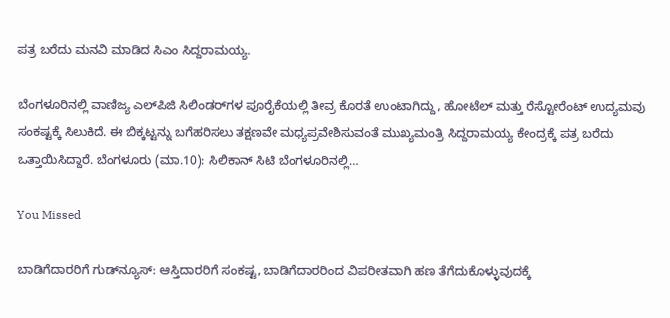ಪತ್ರ ಬರೆದು ಮನವಿ ಮಾಡಿದ ಸಿಎಂ ಸಿದ್ದರಾಮಯ್ಯ.

ಬೆಂಗಳೂರಿನಲ್ಲಿ ವಾಣಿಜ್ಯ ಎಲ್‌ಪಿಜಿ ಸಿಲಿಂಡರ್‌ಗಳ ಪೂರೈಕೆಯಲ್ಲಿ ತೀವ್ರ ಕೊರತೆ ಉಂಟಾಗಿದ್ದು, ಹೋಟೆಲ್ ಮತ್ತು ರೆಸ್ಟೋರೆಂಟ್ ಉದ್ಯಮವು ಸಂಕಷ್ಟಕ್ಕೆ ಸಿಲುಕಿದೆ. ಈ ಬಿಕ್ಕಟ್ಟನ್ನು ಬಗೆಹರಿಸಲು ತಕ್ಷಣವೇ ಮಧ್ಯಪ್ರವೇಶಿಸುವಂತೆ ಮುಖ್ಯಮಂತ್ರಿ ಸಿದ್ದರಾಮಯ್ಯ ಕೇಂದ್ರಕ್ಕೆ ಪತ್ರ ಬರೆದು ಒತ್ತಾಯಿಸಿದ್ದಾರೆ. ಬೆಂಗಳೂರು (ಮಾ.10): ಸಿಲಿಕಾನ್ ಸಿಟಿ ಬೆಂಗಳೂರಿನಲ್ಲಿ…

You Missed

ಬಾಡಿಗೆದಾರರಿಗೆ ಗುಡ್‌ನ್ಯೂಸ್: ಆಸ್ತಿದಾರರಿಗೆ ಸಂಕಷ್ಟ, ಬಾಡಿಗೆದಾರರಿಂದ ವಿಪರೀತವಾಗಿ ಹಣ ತೆಗೆದುಕೊಳ್ಳುವುದಕ್ಕೆ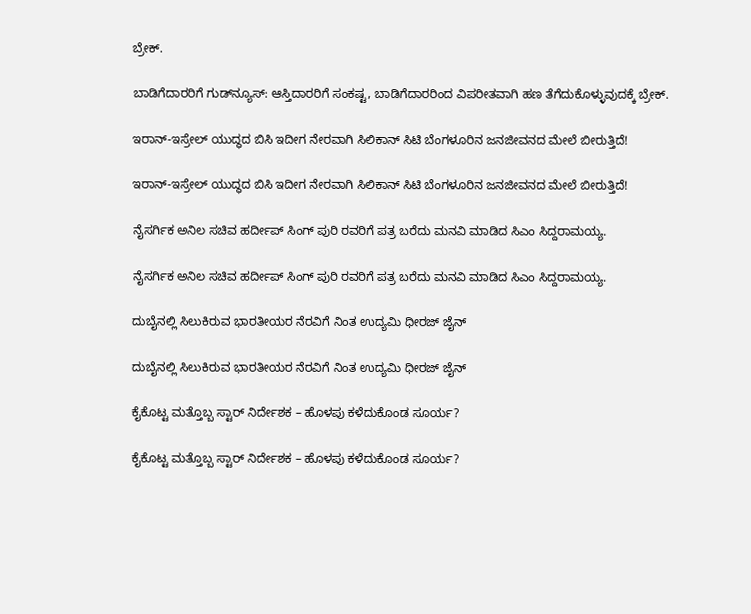ಬ್ರೇಕ್.

ಬಾಡಿಗೆದಾರರಿಗೆ ಗುಡ್‌ನ್ಯೂಸ್: ಆಸ್ತಿದಾರರಿಗೆ ಸಂಕಷ್ಟ, ಬಾಡಿಗೆದಾರರಿಂದ ವಿಪರೀತವಾಗಿ ಹಣ ತೆಗೆದುಕೊಳ್ಳುವುದಕ್ಕೆ ಬ್ರೇಕ್.

ಇರಾನ್-ಇಸ್ರೇಲ್ ಯುದ್ಧದ ಬಿಸಿ ಇದೀಗ ನೇರವಾಗಿ ಸಿಲಿಕಾನ್ ಸಿಟಿ ಬೆಂಗಳೂರಿನ ಜನಜೀವನದ ಮೇಲೆ ಬೀರುತ್ತಿದೆ!

ಇರಾನ್-ಇಸ್ರೇಲ್ ಯುದ್ಧದ ಬಿಸಿ ಇದೀಗ ನೇರವಾಗಿ ಸಿಲಿಕಾನ್ ಸಿಟಿ ಬೆಂಗಳೂರಿನ ಜನಜೀವನದ ಮೇಲೆ ಬೀರುತ್ತಿದೆ!

ನೈಸರ್ಗಿಕ ಅನಿಲ ಸಚಿವ ಹರ್ದೀಪ್ ಸಿಂಗ್ ಪುರಿ ರವರಿಗೆ ಪತ್ರ ಬರೆದು ಮನವಿ ಮಾಡಿದ ಸಿಎಂ ಸಿದ್ದರಾಮಯ್ಯ.

ನೈಸರ್ಗಿಕ ಅನಿಲ ಸಚಿವ ಹರ್ದೀಪ್ ಸಿಂಗ್ ಪುರಿ ರವರಿಗೆ ಪತ್ರ ಬರೆದು ಮನವಿ ಮಾಡಿದ ಸಿಎಂ ಸಿದ್ದರಾಮಯ್ಯ.

ದುಬೈನಲ್ಲಿ ಸಿಲುಕಿರುವ ಭಾರತೀಯರ ನೆರವಿಗೆ ನಿಂತ ಉದ್ಯಮಿ ಧೀರಜ್ ಜೈನ್

ದುಬೈನಲ್ಲಿ ಸಿಲುಕಿರುವ ಭಾರತೀಯರ ನೆರವಿಗೆ ನಿಂತ ಉದ್ಯಮಿ ಧೀರಜ್ ಜೈನ್

ಕೈಕೊಟ್ಟ ಮತ್ತೊಬ್ಬ ಸ್ಟಾರ್ ನಿರ್ದೇಶಕ – ಹೊಳಪು ಕಳೆದುಕೊಂಡ ಸೂರ್ಯ?

ಕೈಕೊಟ್ಟ ಮತ್ತೊಬ್ಬ ಸ್ಟಾರ್ ನಿರ್ದೇಶಕ – ಹೊಳಪು ಕಳೆದುಕೊಂಡ ಸೂರ್ಯ?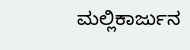ಮಲ್ಲಿಕಾರ್ಜುನ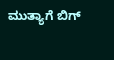ಮುತ್ಯಾಗೆ ಬಿಗ್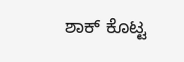ಶಾಕ್ ಕೊಟ್ಟ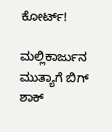ಕೋರ್ಟ್!

ಮಲ್ಲಿಕಾರ್ಜುನ  ಮುತ್ಯಾಗೆ ಬಿಗ್ ಶಾಕ್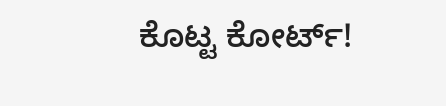ಕೊಟ್ಟ ಕೋರ್ಟ್!